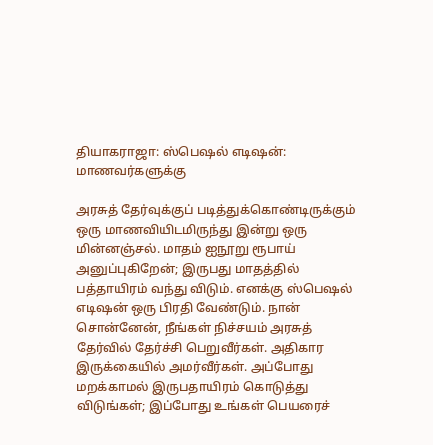தியாகராஜா: ஸ்பெஷல் எடிஷன்: மாணவர்களுக்கு

அரசுத் தேர்வுக்குப் படித்துக்கொண்டிருக்கும் ஒரு மாணவியிடமிருந்து இன்று ஒரு மின்னஞ்சல். மாதம் ஐநூறு ரூபாய் அனுப்புகிறேன்; இருபது மாதத்தில் பத்தாயிரம் வந்து விடும். எனக்கு ஸ்பெஷல் எடிஷன் ஒரு பிரதி வேண்டும். நான் சொன்னேன், நீங்கள் நிச்சயம் அரசுத் தேர்வில் தேர்ச்சி பெறுவீர்கள். அதிகார இருக்கையில் அமர்வீர்கள். அப்போது மறக்காமல் இருபதாயிரம் கொடுத்து விடுங்கள்; இப்போது உங்கள் பெயரைச்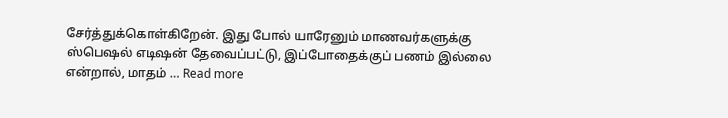சேர்த்துக்கொள்கிறேன். இது போல் யாரேனும் மாணவர்களுக்கு ஸ்பெஷல் எடிஷன் தேவைப்பட்டு, இப்போதைக்குப் பணம் இல்லை என்றால், மாதம் … Read more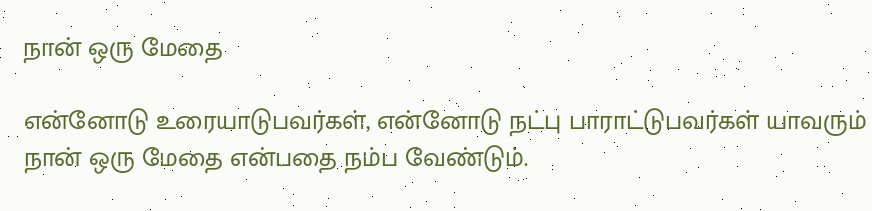நான் ஒரு மேதை

என்னோடு உரையாடுபவர்கள், என்னோடு நட்பு பாராட்டுபவர்கள் யாவரும் நான் ஒரு மேதை என்பதை நம்ப வேண்டும்.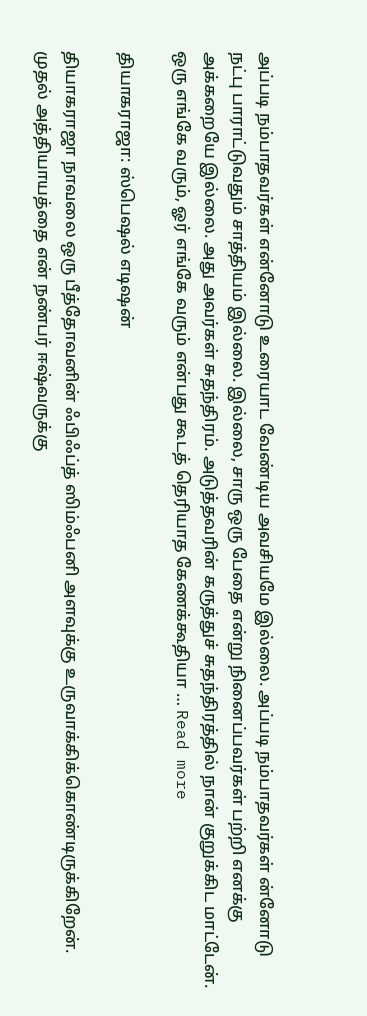அப்படி நம்பாதவர்கள் என்னோடு உரையாட வேண்டிய அவசியமே இல்லை. அப்படி நம்பாதவர்கள் ன்னோடு நட்பு பாராட்டுவதும் சாத்தியம் இல்லை. இல்லை, சாரு ஒரு பேதை என்று நினைப்பவர்கள் பற்றி எனக்கு அக்கறையே இல்லை. அது அவர்கள் சுதந்திரம். அடுத்தவரின் கருத்துச் சுதந்திரத்தில் நான் குறுக்கிட மாட்டேன். ஒரு எங்கே வரும், ஓர் எங்கே வரும் என்பது கூடத் தெரியாத கேணக்கூதியா … Read more

தியாகராஜா: ஸ்பெஷல் எடிஷன்

தியாகராஜா நாவலை ஒரு பீத்தோவனின் ஃபிஃப்த் ஸிம்ஃபனி அளவுக்கு உருவாக்கிக்கொண்டிருக்கிறேன். முதல் அத்தியாயத்தை என் நண்பர் ஈஷ்வருக்கு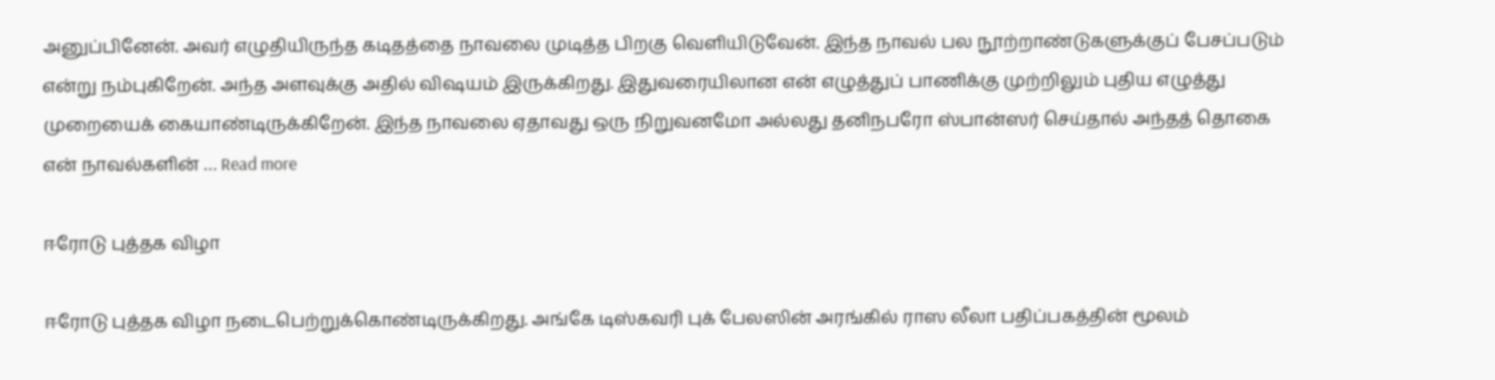அனுப்பினேன். அவர் எழுதியிருந்த கடிதத்தை நாவலை முடித்த பிறகு வெளியிடுவேன். இந்த நாவல் பல நூற்றாண்டுகளுக்குப் பேசப்படும் என்று நம்புகிறேன். அந்த அளவுக்கு அதில் விஷயம் இருக்கிறது. இதுவரையிலான என் எழுத்துப் பாணிக்கு முற்றிலும் புதிய எழுத்து முறையைக் கையாண்டிருக்கிறேன். இந்த நாவலை ஏதாவது ஒரு நிறுவனமோ அல்லது தனிநபரோ ஸ்பான்ஸர் செய்தால் அந்தத் தொகை என் நாவல்களின் … Read more

ஈரோடு புத்தக விழா

ஈரோடு புத்தக விழா நடைபெற்றுக்கொண்டிருக்கிறது. அங்கே டிஸ்கவரி புக் பேலஸின் அரங்கில் ராஸ லீலா பதிப்பகத்தின் மூலம்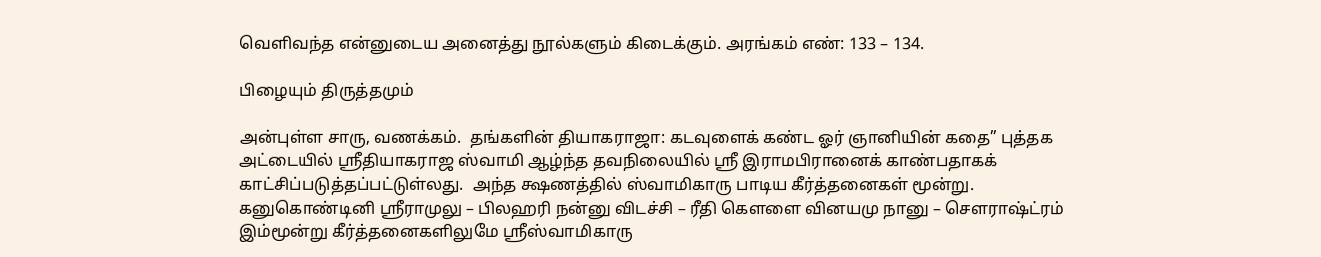வெளிவந்த என்னுடைய அனைத்து நூல்களும் கிடைக்கும். அரங்கம் எண்: 133 – 134.

பிழையும் திருத்தமும்

அன்புள்ள சாரு, வணக்கம்.  தங்களின் தியாகராஜா: கடவுளைக் கண்ட ஓர் ஞானியின் கதை” புத்தக அட்டையில் ஸ்ரீதியாகராஜ ஸ்வாமி ஆழ்ந்த தவநிலையில் ஸ்ரீ இராமபிரானைக் காண்பதாகக் காட்சிப்படுத்தப்பட்டுள்லது.  அந்த க்ஷணத்தில் ஸ்வாமிகாரு பாடிய கீர்த்தனைகள் மூன்று. கனுகொண்டினி ஸ்ரீராமுலு – பிலஹரி நன்னு விடச்சி – ரீதி கௌளை வினயமு நானு – சௌராஷ்ட்ரம் இம்மூன்று கீர்த்தனைகளிலுமே ஸ்ரீஸ்வாமிகாரு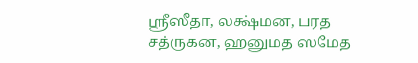ஸ்ரீஸீதா, லக்ஷ்மன, பரத சத்ருகன, ஹனுமத ஸமேத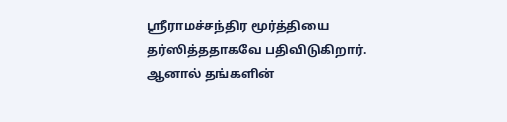ஸ்ரீராமச்சந்திர மூர்த்தியை தர்ஸித்ததாகவே பதிவிடுகிறார்.  ஆனால் தங்களின்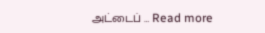அட்டைப் … Read more